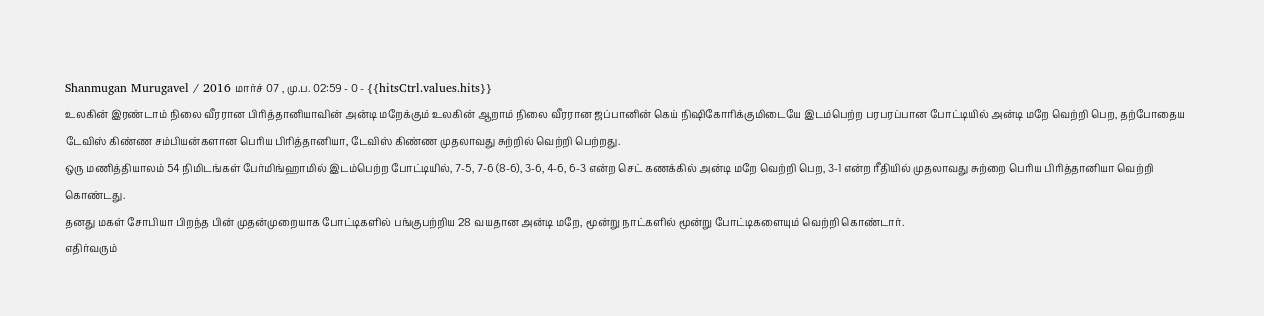Shanmugan Murugavel / 2016 மார்ச் 07 , மு.ப. 02:59 - 0 - {{hitsCtrl.values.hits}}
உலகின் இரண்டாம் நிலை வீரரான பிரித்தானியாவின் அன்டி மறேக்கும் உலகின் ஆறாம் நிலை வீரரான ஜப்பானின் கெய் நிஷிகோரிக்குமிடையே இடம்பெற்ற பரபரப்பான போட்டியில் அன்டி மறே வெற்றி பெற, தற்போதைய டேவிஸ் கிண்ண சம்பியன்களான பெரிய பிரித்தானியா, டேவிஸ் கிண்ண முதலாவது சுற்றில் வெற்றி பெற்றது.
ஒரு மணித்தியாலம் 54 நிமிடங்கள் பேர்மிங்ஹாமில் இடம்பெற்ற போட்டியில், 7-5, 7-6 (8-6), 3-6, 4-6, 6-3 என்ற செட் கணக்கில் அன்டி மறே வெற்றி பெற, 3-1 என்ற ரீதியில் முதலாவது சுற்றை பெரிய பிரித்தானியா வெற்றி கொண்டது.
தனது மகள் சோபியா பிறந்த பின் முதன்முறையாக போட்டிகளில் பங்குபற்றிய 28 வயதான அன்டி மறே, மூன்று நாட்களில் மூன்று போட்டிகளையும் வெற்றி கொண்டார்.
எதிர்வரும்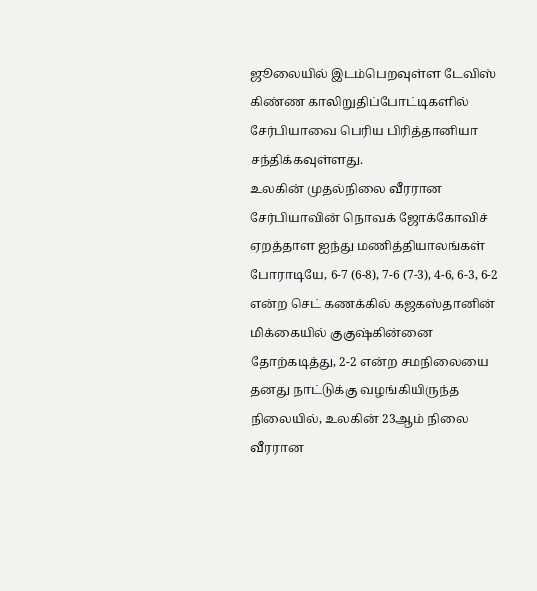ஜூலையில் இடம்பெறவுள்ள டேவிஸ் கிண்ண காலிறுதிப்போட்டிகளில் சேர்பியாவை பெரிய பிரித்தானியா சந்திக்கவுள்ளது.
உலகின் முதல்நிலை வீரரான சேர்பியாவின் நொவக் ஜோக்கோவிச் ஏறத்தாள ஐந்து மணித்தியாலங்கள் போராடியே, 6-7 (6-8), 7-6 (7-3), 4-6, 6-3, 6-2 என்ற செட் கணக்கில் கஜகஸ்தானின் மிக்கையில் குகுஷ்கின்னை தோற்கடித்து, 2-2 என்ற சமநிலையை தனது நாட்டுக்கு வழங்கியிருந்த நிலையில், உலகின் 23ஆம் நிலை வீரரான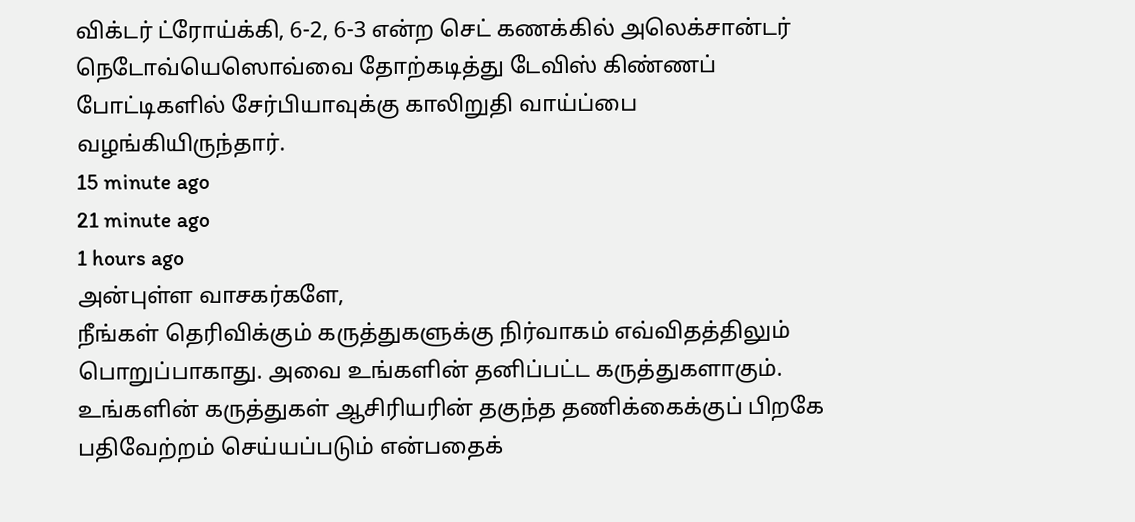விக்டர் ட்ரோய்க்கி, 6-2, 6-3 என்ற செட் கணக்கில் அலெக்சான்டர் நெடோவ்யெஸொவ்வை தோற்கடித்து டேவிஸ் கிண்ணப் போட்டிகளில் சேர்பியாவுக்கு காலிறுதி வாய்ப்பை வழங்கியிருந்தார்.
15 minute ago
21 minute ago
1 hours ago
அன்புள்ள வாசகர்களே,
நீங்கள் தெரிவிக்கும் கருத்துகளுக்கு நிர்வாகம் எவ்விதத்திலும் பொறுப்பாகாது. அவை உங்களின் தனிப்பட்ட கருத்துகளாகும். உங்களின் கருத்துகள் ஆசிரியரின் தகுந்த தணிக்கைக்குப் பிறகே பதிவேற்றம் செய்யப்படும் என்பதைக்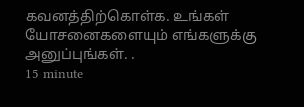கவனத்திற்கொள்க. உங்கள் யோசனைகளையும் எங்களுக்கு அனுப்புங்கள். .
15 minute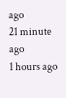ago
21 minute ago
1 hours ago